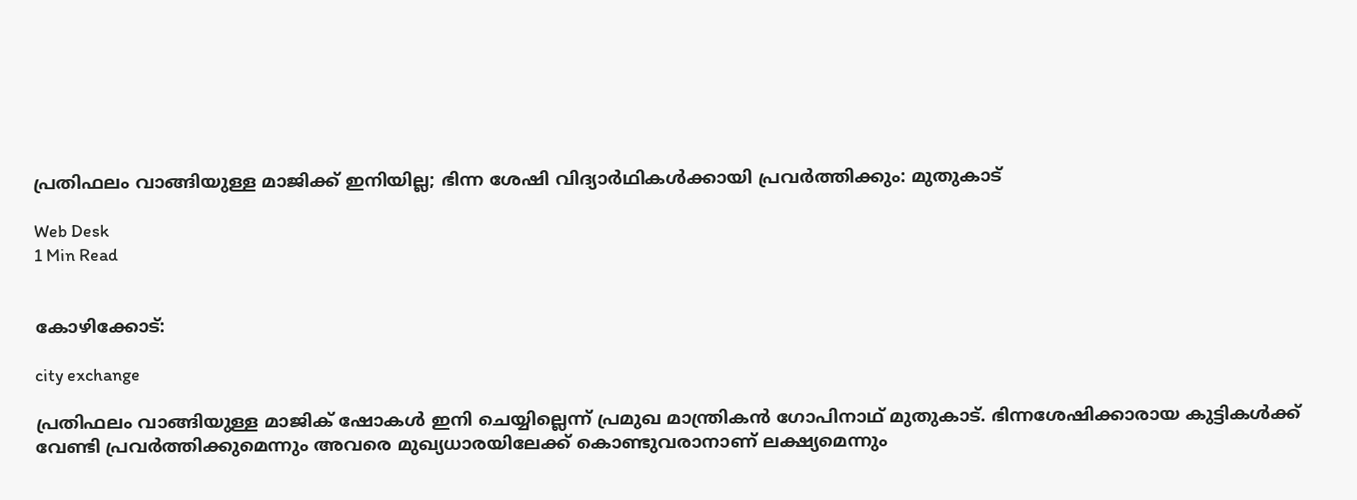പ്രതിഫലം വാങ്ങിയുള്ള മാജിക്ക് ഇനിയില്ല; ഭിന്ന ശേഷി വിദ്യാര്‍ഥികള്‍ക്കായി പ്രവര്‍ത്തിക്കും: മുതുകാട്

Web Desk
1 Min Read


കോഴിക്കോട്:

city exchange

പ്രതിഫലം വാങ്ങിയുള്ള മാജിക് ഷോകള്‍ ഇനി ചെയ്യില്ലെന്ന് പ്രമുഖ മാന്ത്രികന്‍ ഗോപിനാഥ് മുതുകാട്. ഭിന്നശേഷിക്കാരായ കുട്ടികള്‍ക്ക് വേണ്ടി പ്രവര്‍ത്തിക്കുമെന്നും അവരെ മുഖ്യധാരയിലേക്ക് കൊണ്ടുവരാനാണ് ലക്ഷ്യമെന്നും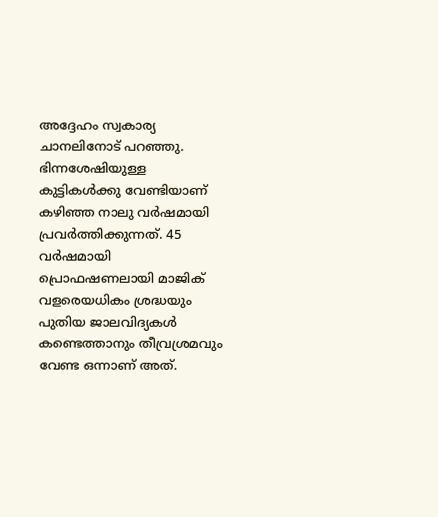അദ്ദേഹം സ്വകാര്യ ചാനലിനോട് പറഞ്ഞു. ഭിന്നശേഷിയുള്ള കുട്ടികള്‍ക്കു വേണ്ടിയാണ് കഴിഞ്ഞ നാലു വര്‍ഷമായി പ്രവര്‍ത്തിക്കുന്നത്. 45 വര്‍ഷമായി പ്രൊഫഷണലായി മാജിക് വളരെയധികം ശ്രദ്ധയും പുതിയ ജാലവിദ്യകള്‍ കണ്ടെത്താനും തീവ്രശ്രമവും വേണ്ട ഒന്നാണ് അത്.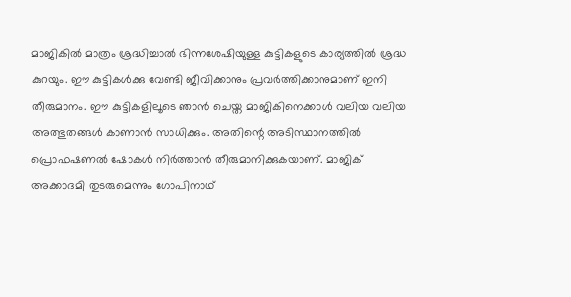മാജികില്‍ മാത്രം ശ്രദ്ധിച്ചാല്‍ ഭിന്നശേഷിയുള്ള കുട്ടികളുടെ കാര്യത്തില്‍ ശ്രദ്ധ കുറയും. ഈ കുട്ടികള്‍ക്കു വേണ്ടി ജീവിക്കാനും പ്രവര്‍ത്തിക്കാനുമാണ് ഇനി തീരുമാനം. ഈ കുട്ടികളിലൂടെ ഞാന്‍ ചെയ്ത മാജികിനെക്കാള്‍ വലിയ വലിയ അത്ഭുതങ്ങള്‍ കാണാന്‍ സാധിക്കും. അതിന്റെ അടിസ്ഥാനത്തില്‍ പ്രൊഫഷണല്‍ ഷോകള്‍ നിര്‍ത്താന്‍ തീരുമാനിക്കുകയാണ്. മാജിക് അക്കാദമി തുടരുമെന്നും ഗോപിനാഥ്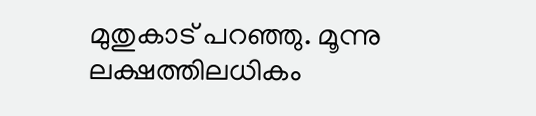മുതുകാട് പറഞ്ഞു. മൂന്നു ലക്ഷത്തിലധികം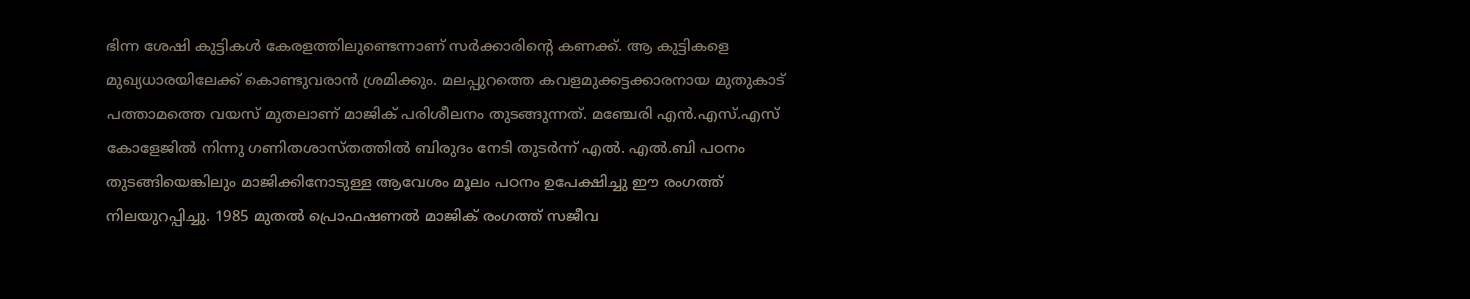ഭിന്ന ശേഷി കുട്ടികള്‍ കേരളത്തിലുണ്ടെന്നാണ് സര്‍ക്കാരിന്റെ കണക്ക്. ആ കുട്ടികളെ മുഖ്യധാരയിലേക്ക് കൊണ്ടുവരാന്‍ ശ്രമിക്കും. മലപ്പുറത്തെ കവളമുക്കട്ടക്കാരനായ മുതുകാട് പത്താമത്തെ വയസ് മുതലാണ് മാജിക് പരിശീലനം തുടങ്ങുന്നത്. മഞ്ചേരി എന്‍.എസ്.എസ് കോളേജില്‍ നിന്നു ഗണിതശാസ്തത്തില്‍ ബിരുദം നേടി തുടര്‍ന്ന് എല്‍. എല്‍.ബി പഠനം തുടങ്ങിയെങ്കിലും മാജിക്കിനോടുള്ള ആവേശം മൂലം പഠനം ഉപേക്ഷിച്ചു ഈ രംഗത്ത് നിലയുറപ്പിച്ചു. 1985 മുതല്‍ പ്രൊഫഷണല്‍ മാജിക് രംഗത്ത് സജീവ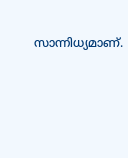സാന്നിധ്യമാണ്.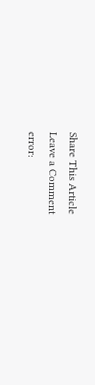Share This Article
Leave a Comment
error: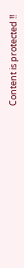Content is protected !!